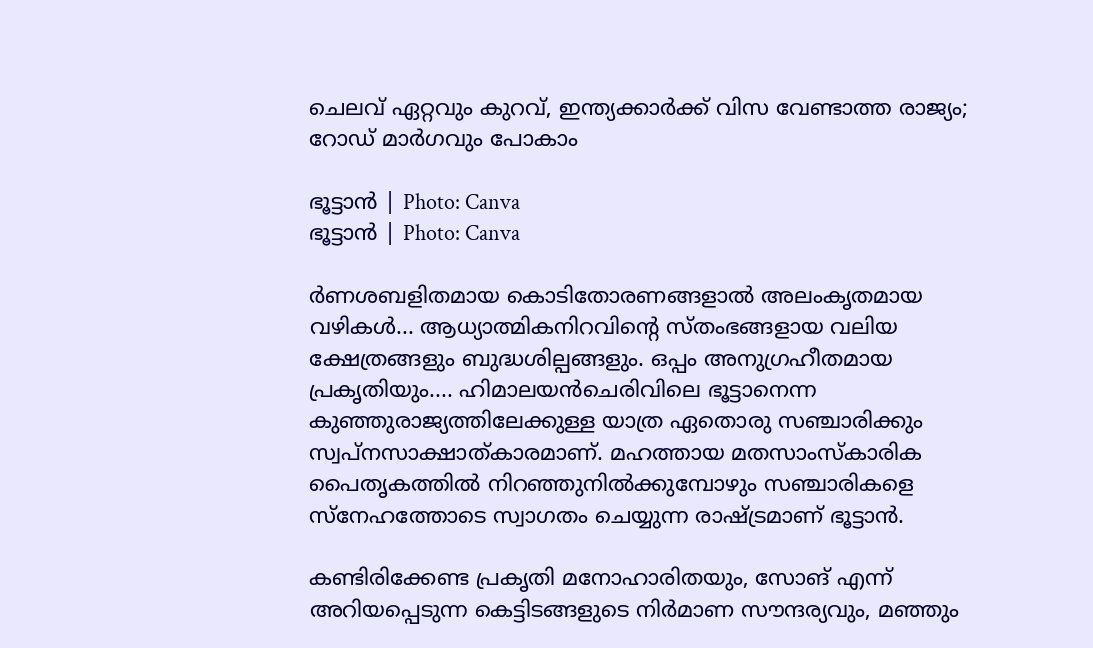ചെലവ് ഏറ്റവും കുറവ്‌, ഇന്ത്യക്കാര്‍ക്ക് വിസ വേണ്ടാത്ത രാജ്യം; റോഡ് മാര്‍ഗവും പോകാം

ഭൂട്ടാന്‍ | Photo: Canva
ഭൂട്ടാന്‍ | Photo: Canva

ര്‍ണശബളിതമായ കൊടിതോരണങ്ങളാല്‍ അലംകൃതമായ വഴികള്‍... ആധ്യാത്മികനിറവിന്റെ സ്തംഭങ്ങളായ വലിയ ക്ഷേത്രങ്ങളും ബുദ്ധശില്പങ്ങളും. ഒപ്പം അനുഗ്രഹീതമായ പ്രകൃതിയും.... ഹിമാലയന്‍ചെരിവിലെ ഭൂട്ടാനെന്ന കുഞ്ഞുരാജ്യത്തിലേക്കുള്ള യാത്ര ഏതൊരു സഞ്ചാരിക്കും സ്വപ്നസാക്ഷാത്കാരമാണ്. മഹത്തായ മതസാംസ്‌കാരിക പൈതൃകത്തില്‍ നിറഞ്ഞുനില്‍ക്കുമ്പോഴും സഞ്ചാരികളെ സ്‌നേഹത്തോടെ സ്വാഗതം ചെയ്യുന്ന രാഷ്ട്രമാണ് ഭൂട്ടാന്‍.

കണ്ടിരിക്കേണ്ട പ്രകൃതി മനോഹാരിതയും, സോങ് എന്ന് അറിയപ്പെടുന്ന കെട്ടിടങ്ങളുടെ നിർമാണ സൗന്ദര്യവും, മഞ്ഞും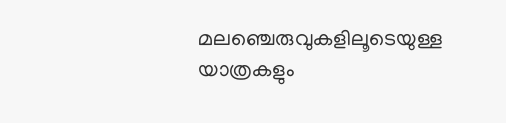മലഞ്ചെരുവുകളിലൂടെയുള്ള യാത്രകളും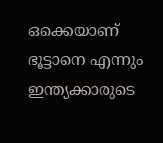ഒക്കെയാണ് ഭൂട്ടാനെ എന്നും ഇന്ത്യക്കാരുടെ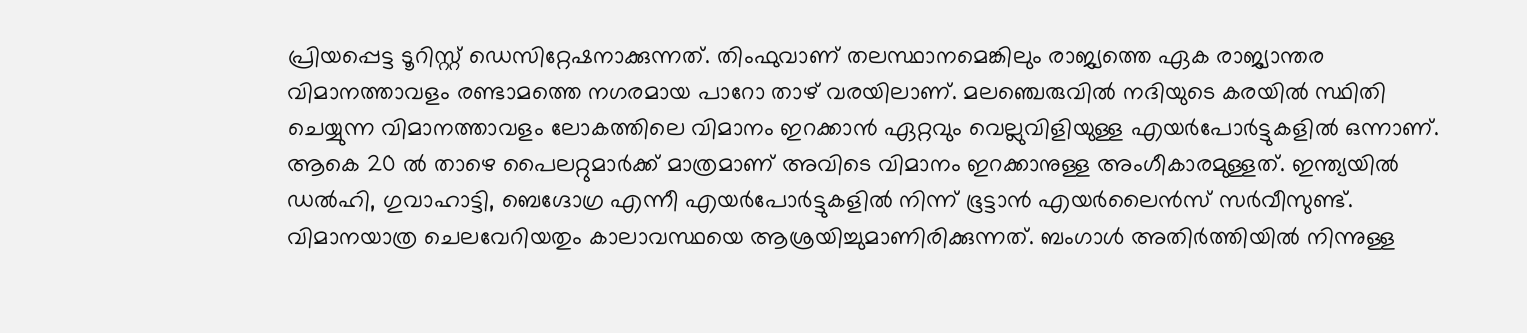പ്രിയപ്പെട്ട ടൂറിസ്റ്റ് ഡെസിറ്റേഷനാക്കുന്നത്. തിംഫുവാണ് തലസ്ഥാനമെങ്കിലും രാജ്യത്തെ ഏക രാജ്യാന്തര വിമാനത്താവളം രണ്ടാമത്തെ നഗരമായ പാറോ താഴ് വരയിലാണ്. മലഞ്ചെരുവില്‍ നദിയുടെ കരയില്‍ സ്ഥിതി ചെയ്യുന്ന വിമാനത്താവളം ലോകത്തിലെ വിമാനം ഇറക്കാന്‍ ഏറ്റവും വെല്ലുവിളിയുള്ള എയര്‍പോര്‍ട്ടുകളില്‍ ഒന്നാണ്. ആകെ 20 ല്‍ താഴെ പൈലറ്റുമാര്‍ക്ക് മാത്രമാണ് അവിടെ വിമാനം ഇറക്കാനുള്ള അംഗീകാരമുള്ളത്. ഇന്ത്യയില്‍ ഡല്‍ഹി, ഗുവാഹാട്ടി, ബെഗ്ദോഗ്ര എന്നീ എയര്‍പോര്‍ട്ടുകളില്‍ നിന്ന് ഭൂട്ടാന്‍ എയര്‍ലൈന്‍സ് സര്‍വീസുണ്ട്. വിമാനയാത്ര ചെലവേറിയതും കാലാവസ്ഥയെ ആശ്രയിച്ചുമാണിരിക്കുന്നത്. ബംഗാള്‍ അതിര്‍ത്തിയില്‍ നിന്നുള്ള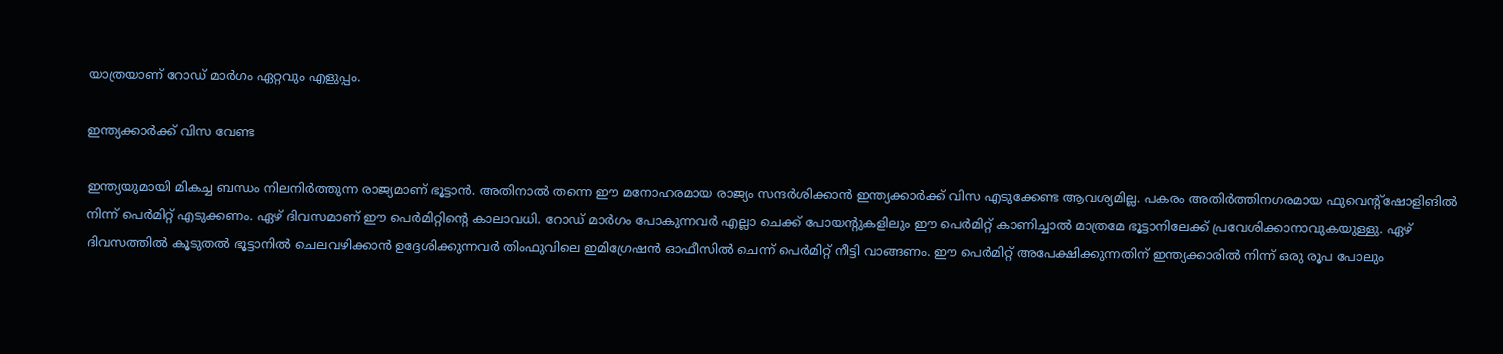യാത്രയാണ് റോഡ് മാര്‍ഗം ഏറ്റവും എളുപ്പം.

ഇന്ത്യക്കാര്‍ക്ക് വിസ വേണ്ട

ഇന്ത്യയുമായി മികച്ച ബന്ധം നിലനിര്‍ത്തുന്ന രാജ്യമാണ് ഭൂട്ടാന്‍. അതിനാല്‍ തന്നെ ഈ മനോഹരമായ രാജ്യം സന്ദര്‍ശിക്കാന്‍ ഇന്ത്യക്കാര്‍ക്ക് വിസ എടുക്കേണ്ട ആവശ്യമില്ല. പകരം അതിര്‍ത്തിനഗരമായ ഫുവെന്റ്‌ഷോളിങില്‍ നിന്ന് പെര്‍മിറ്റ് എടുക്കണം. ഏഴ് ദിവസമാണ് ഈ പെര്‍മിറ്റിന്റെ കാലാവധി. റോഡ് മാര്‍ഗം പോകുന്നവര്‍ എല്ലാ ചെക്ക് പോയന്റുകളിലും ഈ പെര്‍മിറ്റ് കാണിച്ചാല്‍ മാത്രമേ ഭൂട്ടാനിലേക്ക് പ്രവേശിക്കാനാവുകയുള്ളു. ഏഴ് ദിവസത്തില്‍ കൂടുതല്‍ ഭൂട്ടാനില്‍ ചെലവഴിക്കാന്‍ ഉദ്ദേശിക്കുന്നവര്‍ തിംഫുവിലെ ഇമിഗ്രേഷന്‍ ഓഫീസില്‍ ചെന്ന് പെര്‍മിറ്റ് നീട്ടി വാങ്ങണം. ഈ പെര്‍മിറ്റ് അപേക്ഷിക്കുന്നതിന് ഇന്ത്യക്കാരില്‍ നിന്ന് ഒരു രൂപ പോലും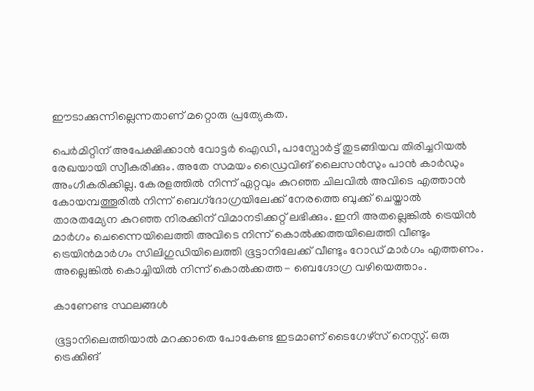ഈടാക്കുന്നില്ലെന്നതാണ് മറ്റൊരു പ്രത്യേകത.

പെര്‍മിറ്റിന് അപേക്ഷിക്കാന്‍ വോട്ടര്‍ ഐഡി, പാസ്പോര്‍ട്ട് തുടങ്ങിയവ തിരിച്ചറിയല്‍ രേഖയായി സ്വീകരിക്കും. അതേ സമയം ഡ്രൈവിങ് ലൈസന്‍സും പാന്‍ കാര്‍ഡും അംഗീകരിക്കില്ല. കേരളത്തില്‍ നിന്ന് ഏറ്റവും കുറഞ്ഞ ചിലവില്‍ അവിടെ എത്താന്‍ കോയമ്പത്തൂരില്‍ നിന്ന് ബെഗ്‌ദോഗ്രയിലേക്ക് നേരത്തെ ബുക്ക് ചെയ്താല്‍ താരതമ്യേന കുറഞ്ഞ നിരക്കിന് വിമാനടിക്കറ്റ് ലഭിക്കും. ഇനി അതല്ലെങ്കില്‍ ട്രെയിന്‍ മാര്‍ഗം ചെന്നൈയിലെത്തി അവിടെ നിന്ന് കൊല്‍ക്കത്തയിലെത്തി വീണ്ടും ട്രെയിന്‍മാര്‍ഗം സിലിഗുഡിയിലെത്തി ഭൂട്ടാനിലേക്ക് വീണ്ടും റോഡ് മാര്‍ഗം എത്തണം. അല്ലെങ്കില്‍ കൊച്ചിയില്‍ നിന്ന് കൊല്‍ക്കത്ത- ബെഗ്ദോഗ്ര വഴിയെത്താം.

കാണേണ്ട സ്ഥലങ്ങള്‍

ഭൂട്ടാനിലെത്തിയാല്‍ മറക്കാതെ പോകേണ്ട ഇടമാണ് ടൈഗേഴ്സ് നെസ്റ്റ്. ഒരു ട്രെക്കിങ്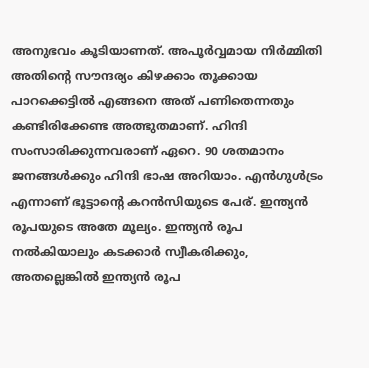അനുഭവം കൂടിയാണത്. അപൂര്‍വ്വമായ നിര്‍മ്മിതി അതിന്റെ സൗന്ദര്യം കിഴക്കാം തൂക്കായ പാറക്കെട്ടില്‍ എങ്ങനെ അത് പണിതെന്നതും കണ്ടിരിക്കേണ്ട അത്ഭുതമാണ്. ഹിന്ദി സംസാരിക്കുന്നവരാണ് ഏറെ. 90 ശതമാനം ജനങ്ങള്‍ക്കും ഹിന്ദി ഭാഷ അറിയാം. എന്‍ഗുള്‍ട്രം എന്നാണ് ഭൂട്ടാന്റെ കറന്‍സിയുടെ പേര്. ഇന്ത്യന്‍ രൂപയുടെ അതേ മൂല്യം. ഇന്ത്യന്‍ രൂപ നല്‍കിയാലും കടക്കാര്‍ സ്വീകരിക്കും, അതല്ലെങ്കില്‍ ഇന്ത്യന്‍ രൂപ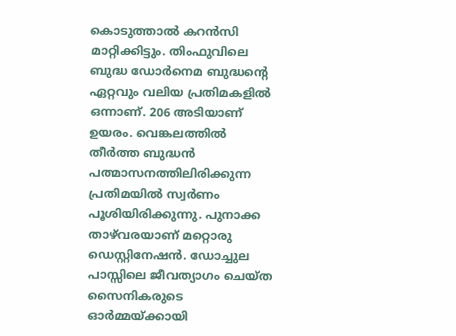കൊടുത്താല്‍ കറന്‍സി മാറ്റിക്കിട്ടും. തിംഫുവിലെ ബുദ്ധ ഡോര്‍നെമ ബുദ്ധന്റെ ഏറ്റവും വലിയ പ്രതിമകളില്‍ ഒന്നാണ്. 206 അടിയാണ് ഉയരം. വെങ്കലത്തില്‍ തീര്‍ത്ത ബുദ്ധന്‍ പത്മാസനത്തിലിരിക്കുന്ന പ്രതിമയില്‍ സ്വര്‍ണം പൂശിയിരിക്കുന്നു. പുനാക്ക താഴ്‌വരയാണ് മറ്റൊരു ഡെസ്റ്റിനേഷന്‍. ഡോച്ചുല പാസ്സിലെ ജീവത്യാഗം ചെയ്ത സൈനികരുടെ ഓര്‍മ്മയ്ക്കായി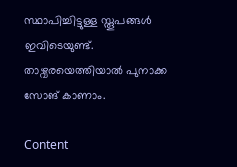സ്ഥാപിച്ചിട്ടുള്ള സ്തൂപങ്ങള്‍ ഇവിടെയുണ്ട്.  താഴ്വരയെത്തിയാല്‍ പുനാക്ക സോങ് കാണാം.

Content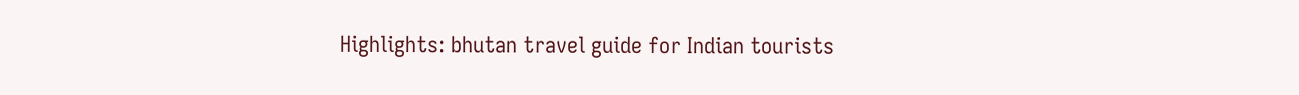Highlights: bhutan travel guide for Indian tourists